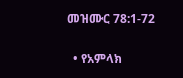መዝሙር 78:1-72

  • የአምላክ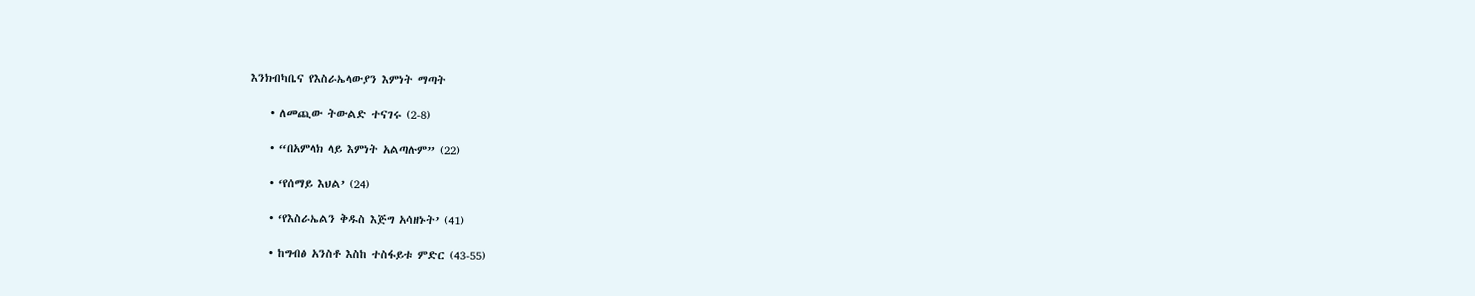እንክብካቤና የእስራኤላውያን እምነት ማጣት

    • ለመጪው ትውልድ ተናገሩ (2-8)

    • “በአምላክ ላይ እምነት አልጣሉም” (22)

    • ‘የሰማይ እህል’ (24)

    • ‘የእስራኤልን ቅዱስ እጅግ አሳዘኑት’ (41)

    • ከግብፅ አንስቶ እስከ ተስፋይቱ ምድር (43-55)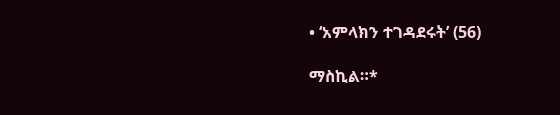• ‘አምላክን ተገዳደሩት’ (56)

ማስኪል።*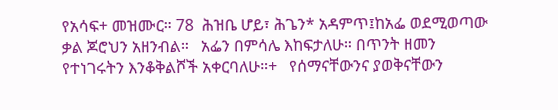የአሳፍ+ መዝሙር። 78  ሕዝቤ ሆይ፣ ሕጌን* አዳምጥ፤ከአፌ ወደሚወጣው ቃል ጆሮህን አዘንብል።   አፌን በምሳሌ እከፍታለሁ። በጥንት ዘመን የተነገሩትን እንቆቅልሾች አቀርባለሁ።+   የሰማናቸውንና ያወቅናቸውን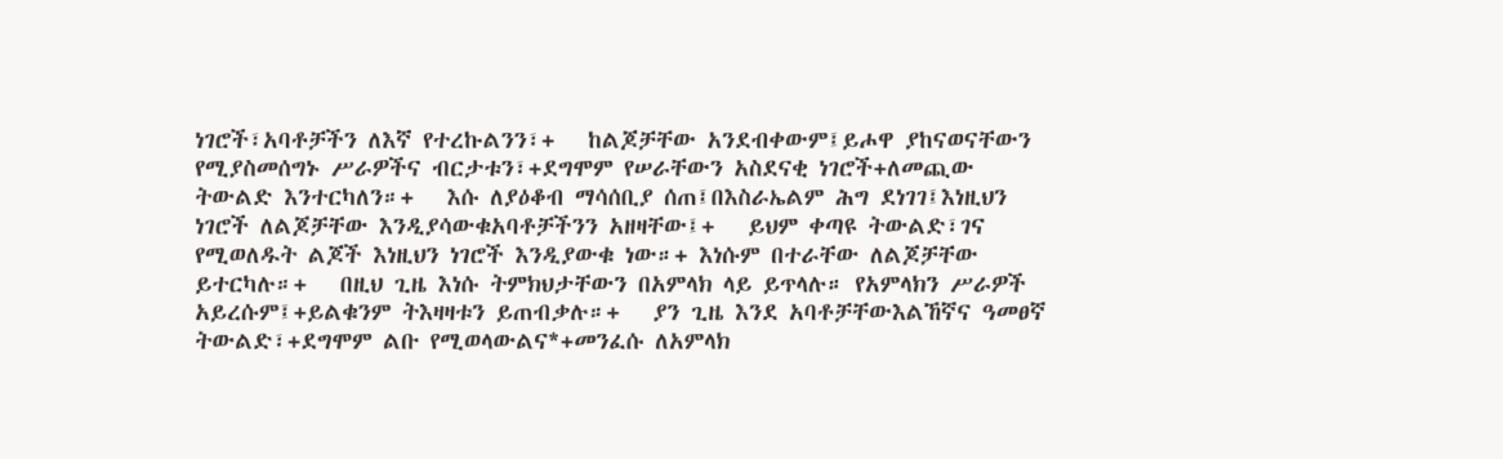ነገሮች፣አባቶቻችን ለእኛ የተረኩልንን፣+   ከልጆቻቸው አንደብቀውም፤ይሖዋ ያከናወናቸውን የሚያስመሰግኑ ሥራዎችና ብርታቱን፣+ደግሞም የሠራቸውን አስደናቂ ነገሮች+ለመጪው ትውልድ እንተርካለን።+   እሱ ለያዕቆብ ማሳሰቢያ ሰጠ፤በእስራኤልም ሕግ ደነገገ፤እነዚህን ነገሮች ለልጆቻቸው እንዲያሳውቁአባቶቻችንን አዘዛቸው፤+   ይህም ቀጣዩ ትውልድ፣ገና የሚወለዱት ልጆች እነዚህን ነገሮች እንዲያውቁ ነው።+ እነሱም በተራቸው ለልጆቻቸው ይተርካሉ።+   በዚህ ጊዜ እነሱ ትምክህታቸውን በአምላክ ላይ ይጥላሉ። የአምላክን ሥራዎች አይረሱም፤+ይልቁንም ትእዛዛቱን ይጠብቃሉ።+   ያን ጊዜ እንደ አባቶቻቸውእልኸኛና ዓመፀኛ ትውልድ፣+ደግሞም ልቡ የሚወላውልና*+መንፈሱ ለአምላክ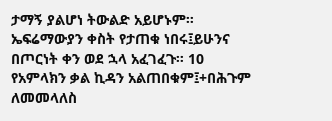ታማኝ ያልሆነ ትውልድ አይሆኑም።   ኤፍሬማውያን ቀስት የታጠቁ ነበሩ፤ይሁንና በጦርነት ቀን ወደ ኋላ አፈገፈጉ። 10  የአምላክን ቃል ኪዳን አልጠበቁም፤+በሕጉም ለመመላለስ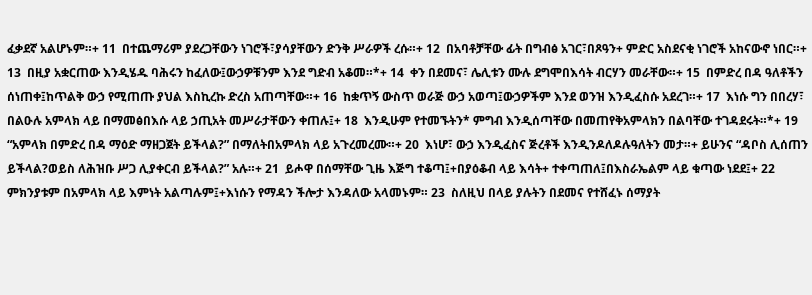ፈቃደኛ አልሆኑም።+ 11  በተጨማሪም ያደረጋቸውን ነገሮች፣ያሳያቸውን ድንቅ ሥራዎች ረሱ።+ 12  በአባቶቻቸው ፊት በግብፅ አገር፣በጾዓን+ ምድር አስደናቂ ነገሮች አከናውኖ ነበር።+ 13  በዚያ አቋርጠው እንዲሄዱ ባሕሩን ከፈለው፤ውኃዎቹንም እንደ ግድብ አቆመ።*+ 14  ቀን በደመና፣ ሌሊቱን ሙሉ ደግሞበእሳት ብርሃን መራቸው።+ 15  በምድረ በዳ ዓለቶችን ሰነጠቀ፤ከጥልቅ ውኃ የሚጠጡ ያህል እስኪረኩ ድረስ አጠጣቸው።+ 16  ከቋጥኝ ውስጥ ወራጅ ውኃ አወጣ፤ውኃዎችም እንደ ወንዝ እንዲፈስሱ አደረገ።+ 17  እነሱ ግን በበረሃ፣ በልዑሉ አምላክ ላይ በማመፅበእሱ ላይ ኃጢአት መሥራታቸውን ቀጠሉ፤+ 18  እንዲሁም የተመኙትን* ምግብ እንዲሰጣቸው በመጠየቅአምላክን በልባቸው ተገዳደሩት።*+ 19  “አምላክ በምድረ በዳ ማዕድ ማዘጋጀት ይችላል?” በማለትበአምላክ ላይ አጉረመረሙ።+ 20  እነሆ፣ ውኃ እንዲፈስና ጅረቶች እንዲንዶለዶሉዓለትን መታ።+ ይሁንና “ዳቦስ ሊሰጠን ይችላል?ወይስ ለሕዝቡ ሥጋ ሊያቀርብ ይችላል?” አሉ።+ 21  ይሖዋ በሰማቸው ጊዜ እጅግ ተቆጣ፤+በያዕቆብ ላይ እሳት+ ተቀጣጠለ፤በእስራኤልም ላይ ቁጣው ነደደ፤+ 22  ምክንያቱም በአምላክ ላይ እምነት አልጣሉም፤+እነሱን የማዳን ችሎታ እንዳለው አላመኑም። 23  ስለዚህ በላይ ያሉትን በደመና የተሸፈኑ ሰማያት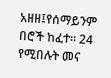አዘዘ፤የሰማይንም በሮች ከፈተ። 24  የሚበሉት መና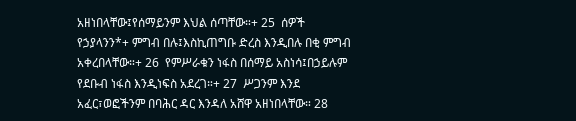አዘነበላቸው፤የሰማይንም እህል ሰጣቸው።+ 25  ሰዎች የኃያላንን*+ ምግብ በሉ፤እስኪጠግቡ ድረስ እንዲበሉ በቂ ምግብ አቀረበላቸው።+ 26  የምሥራቁን ነፋስ በሰማይ አስነሳ፤በኃይሉም የደቡብ ነፋስ እንዲነፍስ አደረገ።+ 27  ሥጋንም እንደ አፈር፣ወፎችንም በባሕር ዳር እንዳለ አሸዋ አዘነበላቸው። 28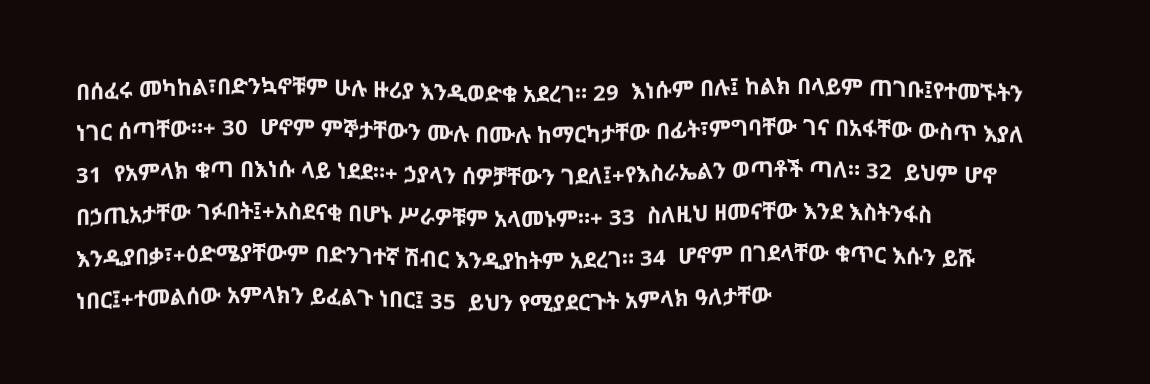በሰፈሩ መካከል፣በድንኳኖቹም ሁሉ ዙሪያ እንዲወድቁ አደረገ። 29  እነሱም በሉ፤ ከልክ በላይም ጠገቡ፤የተመኙትን ነገር ሰጣቸው።+ 30  ሆኖም ምኞታቸውን ሙሉ በሙሉ ከማርካታቸው በፊት፣ምግባቸው ገና በአፋቸው ውስጥ እያለ 31  የአምላክ ቁጣ በእነሱ ላይ ነደደ።+ ኃያላን ሰዎቻቸውን ገደለ፤+የእስራኤልን ወጣቶች ጣለ። 32  ይህም ሆኖ በኃጢአታቸው ገፉበት፤+አስደናቂ በሆኑ ሥራዎቹም አላመኑም።+ 33  ስለዚህ ዘመናቸው እንደ እስትንፋስ እንዲያበቃ፣+ዕድሜያቸውም በድንገተኛ ሽብር እንዲያከትም አደረገ። 34  ሆኖም በገደላቸው ቁጥር እሱን ይሹ ነበር፤+ተመልሰው አምላክን ይፈልጉ ነበር፤ 35  ይህን የሚያደርጉት አምላክ ዓለታቸው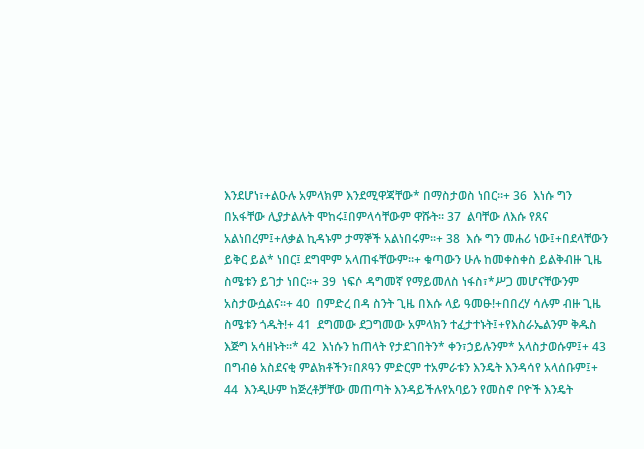እንደሆነ፣+ልዑሉ አምላክም እንደሚዋጃቸው* በማስታወስ ነበር።+ 36  እነሱ ግን በአፋቸው ሊያታልሉት ሞከሩ፤በምላሳቸውም ዋሹት። 37  ልባቸው ለእሱ የጸና አልነበረም፤+ለቃል ኪዳኑም ታማኞች አልነበሩም።+ 38  እሱ ግን መሐሪ ነው፤+በደላቸውን ይቅር ይል* ነበር፤ ደግሞም አላጠፋቸውም።+ ቁጣውን ሁሉ ከመቀስቀስ ይልቅብዙ ጊዜ ስሜቱን ይገታ ነበር።+ 39  ነፍሶ ዳግመኛ የማይመለስ ነፋስ፣*ሥጋ መሆናቸውንም አስታውሷልና።+ 40  በምድረ በዳ ስንት ጊዜ በእሱ ላይ ዓመፁ!+በበረሃ ሳሉም ብዙ ጊዜ ስሜቱን ጎዱት!+ 41  ደግመው ደጋግመው አምላክን ተፈታተኑት፤+የእስራኤልንም ቅዱስ እጅግ አሳዘኑት።* 42  እነሱን ከጠላት የታደገበትን* ቀን፣ኃይሉንም* አላስታወሱም፤+ 43  በግብፅ አስደናቂ ምልክቶችን፣በጾዓን ምድርም ተአምራቱን እንዴት እንዳሳየ አላሰቡም፤+ 44  እንዲሁም ከጅረቶቻቸው መጠጣት እንዳይችሉየአባይን የመስኖ ቦዮች እንዴት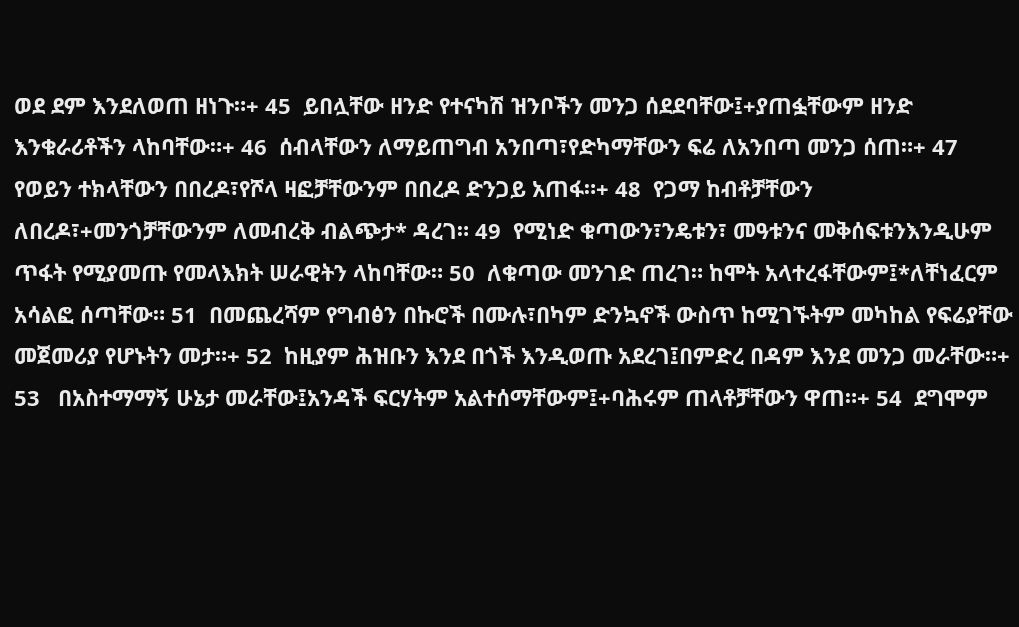ወደ ደም እንደለወጠ ዘነጉ።+ 45  ይበሏቸው ዘንድ የተናካሽ ዝንቦችን መንጋ ሰደደባቸው፤+ያጠፏቸውም ዘንድ እንቁራሪቶችን ላከባቸው።+ 46  ሰብላቸውን ለማይጠግብ አንበጣ፣የድካማቸውን ፍሬ ለአንበጣ መንጋ ሰጠ።+ 47  የወይን ተክላቸውን በበረዶ፣የሾላ ዛፎቻቸውንም በበረዶ ድንጋይ አጠፋ።+ 48  የጋማ ከብቶቻቸውን ለበረዶ፣+መንጎቻቸውንም ለመብረቅ ብልጭታ* ዳረገ። 49  የሚነድ ቁጣውን፣ንዴቱን፣ መዓቱንና መቅሰፍቱንእንዲሁም ጥፋት የሚያመጡ የመላእክት ሠራዊትን ላከባቸው። 50  ለቁጣው መንገድ ጠረገ። ከሞት አላተረፋቸውም፤*ለቸነፈርም አሳልፎ ሰጣቸው። 51  በመጨረሻም የግብፅን በኩሮች በሙሉ፣በካም ድንኳኖች ውስጥ ከሚገኙትም መካከል የፍሬያቸው መጀመሪያ የሆኑትን መታ።+ 52  ከዚያም ሕዝቡን እንደ በጎች እንዲወጡ አደረገ፤በምድረ በዳም እንደ መንጋ መራቸው።+ 53   በአስተማማኝ ሁኔታ መራቸው፤አንዳች ፍርሃትም አልተሰማቸውም፤+ባሕሩም ጠላቶቻቸውን ዋጠ።+ 54  ደግሞም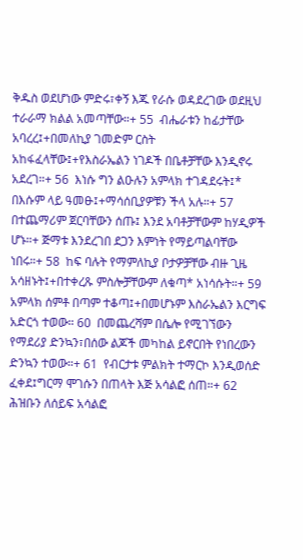ቅዱስ ወደሆነው ምድሩ፣ቀኝ እጁ የራሱ ወዳደረገው ወደዚህ ተራራማ ክልል አመጣቸው።+ 55  ብሔራቱን ከፊታቸው አባረረ፤+በመለኪያ ገመድም ርስት አከፋፈላቸው፤+የእስራኤልን ነገዶች በቤቶቻቸው እንዲኖሩ አደረገ።+ 56  እነሱ ግን ልዑሉን አምላክ ተገዳደሩት፤* በእሱም ላይ ዓመፁ፤+ማሳሰቢያዎቹን ችላ አሉ።+ 57  በተጨማሪም ጀርባቸውን ሰጡ፤ እንደ አባቶቻቸውም ከሃዲዎች ሆኑ።+ ጅማቱ እንደረገበ ደጋን እምነት የማይጣልባቸው ነበሩ።+ 58  ከፍ ባሉት የማምለኪያ ቦታዎቻቸው ብዙ ጊዜ አሳዘኑት፤+በተቀረጹ ምስሎቻቸውም ለቁጣ* አነሳሱት።+ 59  አምላክ ሰምቶ በጣም ተቆጣ፤+በመሆኑም እስራኤልን እርግፍ አድርጎ ተወው። 60  በመጨረሻም በሴሎ የሚገኘውን የማደሪያ ድንኳን፣በሰው ልጆች መካከል ይኖርበት የነበረውን ድንኳን ተወው።+ 61  የብርታቱ ምልክት ተማርኮ እንዲወሰድ ፈቀደ፤ግርማ ሞገሱን በጠላት እጅ አሳልፎ ሰጠ።+ 62  ሕዝቡን ለሰይፍ አሳልፎ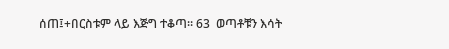ሰጠ፤+በርስቱም ላይ እጅግ ተቆጣ። 63  ወጣቶቹን እሳት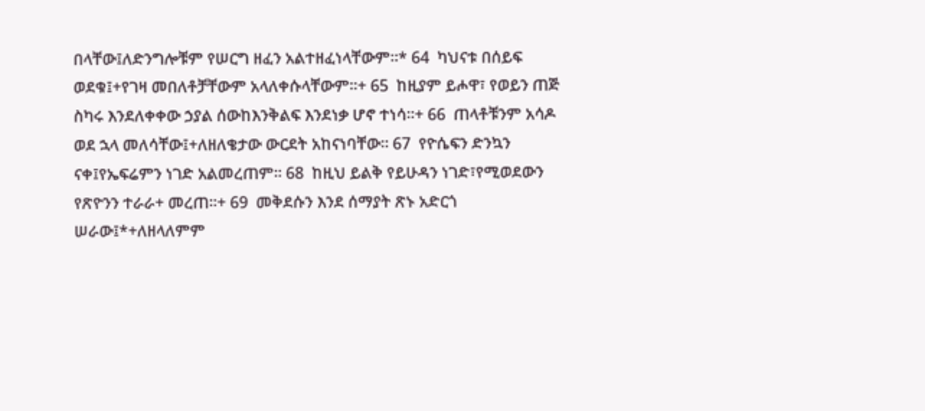በላቸው፤ለድንግሎቹም የሠርግ ዘፈን አልተዘፈነላቸውም።* 64  ካህናቱ በሰይፍ ወደቁ፤+የገዛ መበለቶቻቸውም አላለቀሱላቸውም።+ 65  ከዚያም ይሖዋ፣ የወይን ጠጅ ስካሩ እንደለቀቀው ኃያል ሰውከእንቅልፍ እንደነቃ ሆኖ ተነሳ።+ 66  ጠላቶቹንም አሳዶ ወደ ኋላ መለሳቸው፤+ለዘለቄታው ውርደት አከናነባቸው። 67  የዮሴፍን ድንኳን ናቀ፤የኤፍሬምን ነገድ አልመረጠም። 68  ከዚህ ይልቅ የይሁዳን ነገድ፣የሚወደውን የጽዮንን ተራራ+ መረጠ።+ 69  መቅደሱን እንደ ሰማያት ጽኑ አድርጎ ሠራው፤*+ለዘላለምም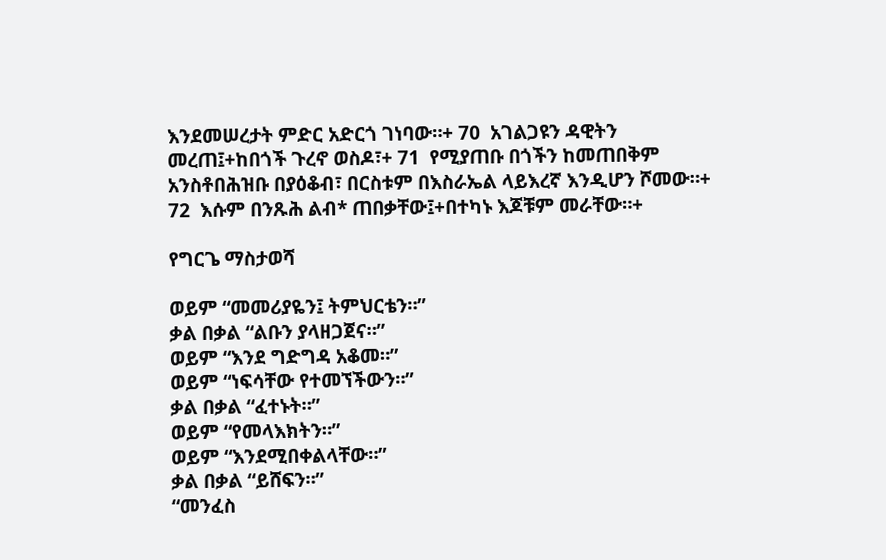እንደመሠረታት ምድር አድርጎ ገነባው።+ 70  አገልጋዩን ዳዊትን መረጠ፤+ከበጎች ጉረኖ ወስዶ፣+ 71  የሚያጠቡ በጎችን ከመጠበቅም አንስቶበሕዝቡ በያዕቆብ፣ በርስቱም በእስራኤል ላይእረኛ እንዲሆን ሾመው።+ 72  እሱም በንጹሕ ልብ* ጠበቃቸው፤+በተካኑ እጆቹም መራቸው።+

የግርጌ ማስታወሻ

ወይም “መመሪያዬን፤ ትምህርቴን።”
ቃል በቃል “ልቡን ያላዘጋጀና።”
ወይም “እንደ ግድግዳ አቆመ።”
ወይም “ነፍሳቸው የተመኘችውን።”
ቃል በቃል “ፈተኑት።”
ወይም “የመላእክትን።”
ወይም “እንደሚበቀልላቸው።”
ቃል በቃል “ይሸፍን።”
“መንፈስ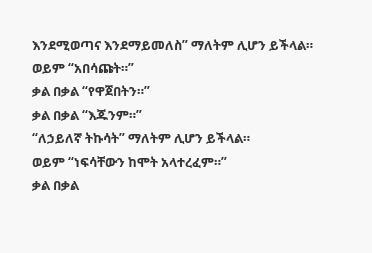እንደሚወጣና እንደማይመለስ” ማለትም ሊሆን ይችላል።
ወይም “አበሳጩት።”
ቃል በቃል “የዋጀበትን።”
ቃል በቃል “እጁንም።”
“ለኃይለኛ ትኩሳት” ማለትም ሊሆን ይችላል።
ወይም “ነፍሳቸውን ከሞት አላተረፈም።”
ቃል በቃል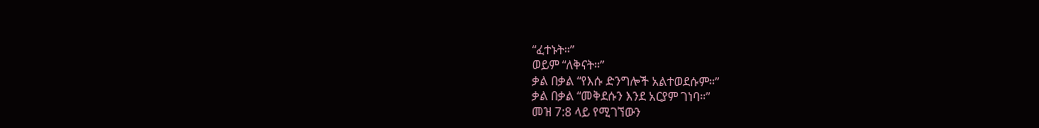“ፈተኑት።”
ወይም “ለቅናት።”
ቃል በቃል “የእሱ ድንግሎች አልተወደሱም።”
ቃል በቃል “መቅደሱን እንደ አርያም ገነባ።”
መዝ 7:8 ላይ የሚገኘውን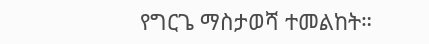የግርጌ ማስታወሻ ተመልከት።